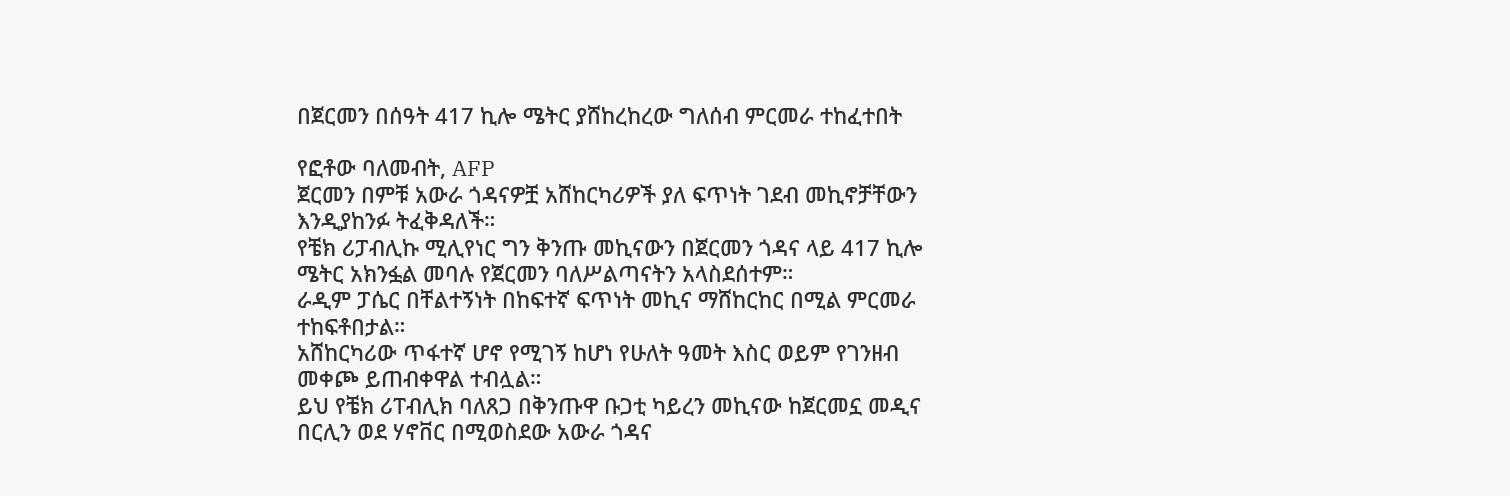በጀርመን በሰዓት 417 ኪሎ ሜትር ያሸከረከረው ግለሰብ ምርመራ ተከፈተበት

የፎቶው ባለመብት, AFP
ጀርመን በምቹ አውራ ጎዳናዎቿ አሸከርካሪዎች ያለ ፍጥነት ገደብ መኪኖቻቸውን እንዲያከንፉ ትፈቅዳለች።
የቼክ ሪፓብሊኩ ሚሊየነር ግን ቅንጡ መኪናውን በጀርመን ጎዳና ላይ 417 ኪሎ ሜትር አክንፏል መባሉ የጀርመን ባለሥልጣናትን አላስደሰተም።
ራዲም ፓሴር በቸልተኝነት በከፍተኛ ፍጥነት መኪና ማሸከርከር በሚል ምርመራ ተከፍቶበታል።
አሸከርካሪው ጥፋተኛ ሆኖ የሚገኝ ከሆነ የሁለት ዓመት እስር ወይም የገንዘብ መቀጮ ይጠብቀዋል ተብሏል።
ይህ የቼክ ሪፐብሊክ ባለጸጋ በቅንጡዋ ቡጋቲ ካይረን መኪናው ከጀርመኗ መዲና በርሊን ወደ ሃኖቨር በሚወስደው አውራ ጎዳና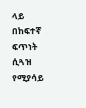ላይ በከፍተኛ ፍጥነት ሲጓዝ የሚያሳይ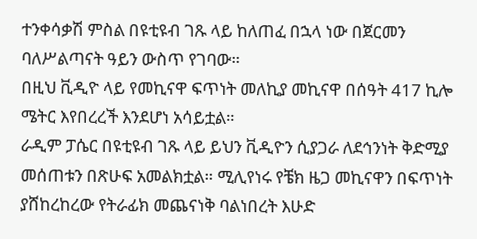ተንቀሳቃሽ ምስል በዩቲዩብ ገጹ ላይ ከለጠፈ በኋላ ነው በጀርመን ባለሥልጣናት ዓይን ውስጥ የገባው።
በዚህ ቪዲዮ ላይ የመኪናዋ ፍጥነት መለኪያ መኪናዋ በሰዓት 417 ኪሎ ሜትር እየበረረች እንደሆነ አሳይቷል።
ራዲም ፓሴር በዩቲዩብ ገጹ ላይ ይህን ቪዲዮን ሲያጋራ ለደኅንነት ቅድሚያ መሰጠቱን በጽሁፍ አመልክቷል። ሚሊየነሩ የቼክ ዜጋ መኪናዋን በፍጥነት ያሸከረከረው የትራፊክ መጨናነቅ ባልነበረት እሁድ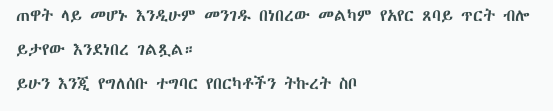ጠዋት ላይ መሆኑ እንዲሁም መንገዱ በነበረው መልካም የአየር ጸባይ ጥርት ብሎ ይታየው እንደነበረ ገልጿል።
ይሁን እንጂ የግለሰቡ ተግባር የበርካቶችን ትኩረት ስቦ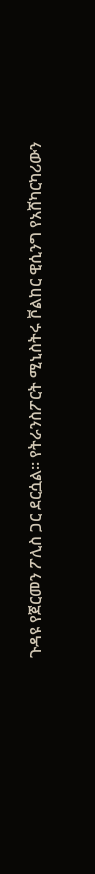ጉዳዩ የጀርመን ፖሊስ ጋር ደርሷል። የትራንስፖርት ሚኒስትሩ ቮልከር ዊሲንግ የአሸካርካሪውን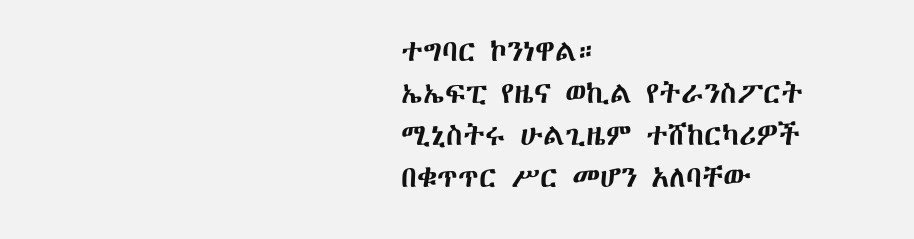ተግባር ኮንነዋል።
ኤኤፍፒ የዜና ወኪል የትራንስፖርት ሚኒስትሩ ሁልጊዜም ተሸከርካሪዎች በቁጥጥር ሥር መሆን አለባቸው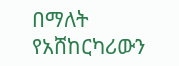በማለት የአሸከርካሪውን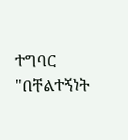ተግባር "በቸልተኝነት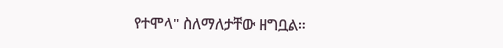የተሞላ" ስለማለታቸው ዘግቧል።